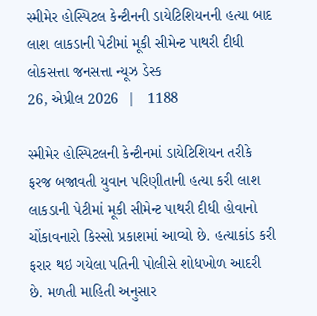સ્મીમેર હોસ્પિટલ કેન્ટીનની ડાયેટિશિયનની હત્યા બાદ લાશ લાકડાની પેટીમાં મૂકી સીમેન્ટ પાથરી દીધી
લોકસત્તા જનસત્તા ન્યૂઝ ડેસ્ક
26, એપ્રીલ 2026  |   1188

સ્મીમેર હોસ્પિટલની કેન્ટીનમાં ડાયેટિશિયન તરીકે ફરજ બજાવતી યુવાન પરિણીતાની હત્યા કરી લાશ લાકડાની પેટીમાં મૂકી સીમેન્ટ પાથરી દીધી હોવાનો ચોંકાવનારો કિસ્સો પ્રકાશમાં આવ્યો છે. હત્યાકાંડ કરી ફરાર થઇ ગયેલા પતિની પોલીસે શોધખોળ આદરી છે. મળતી માહિતી અનુસાર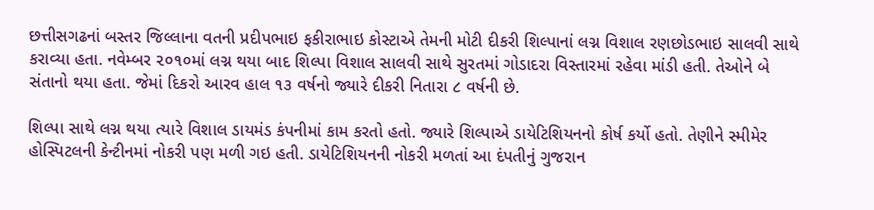છત્તીસગઢનાં બસ્તર જિલ્લાના વતની પ્રદીપભાઇ ફકીરાભાઇ કોસ્ટાએ તેમની મોટી દીકરી શિલ્પાનાં લગ્ન વિશાલ રણછોડભાઇ સાલવી સાથે કરાવ્યા હતા. નવેમ્બર ૨૦૧૦માં લગ્ન થયા બાદ શિલ્પા વિશાલ સાલવી સાથે સુરતમાં ગોડાદરા વિસ્તારમાં રહેવા માંડી હતી. તેઓને બે સંતાનો થયા હતા. જેમાં દિકરો આરવ હાલ ૧૩ વર્ષનો જ્યારે દીકરી નિતારા ૮ વર્ષની છે.

શિલ્પા સાથે લગ્ન થયા ત્યારે વિશાલ ડાયમંડ કંપનીમાં કામ કરતો હતો. જ્યારે શિલ્પાએ ડાયેટિશિયનનો કોર્ષ કર્યો હતો. તેણીને સ્મીમેર હોસ્પિટલની કેન્ટીનમાં નોકરી પણ મળી ગઇ હતી. ડાયેટિશિયનની નોકરી મળતાં આ દંપતીનું ગુજરાન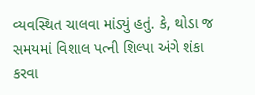વ્યવસ્થિત ચાલવા માંડ્યું હતું. કે, થોડા જ સમયમાં વિશાલ પત્ની શિલ્પા અંગે શંકા કરવા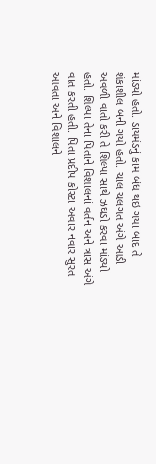માંડ્યો હતો. ડાયમંડનું કામ બંધ થઇ ગયા બાદ તે શંકાશીલ બની ગયો હતો. ચાલ ચલગત અંગે આડી અવળી વાતો કરી તે શિલ્પા સાથે ઝઘડો કરવા માંડ્યો હતો. શિલ્પા તેના પિતાને વિશાલનાં વર્તન અને ત્રાસ અંગે વાત કરતી હતી. પિતા પ્રદીપ કોસ્ટા અવાર નવાર સુરત આવતા અને વિશાલને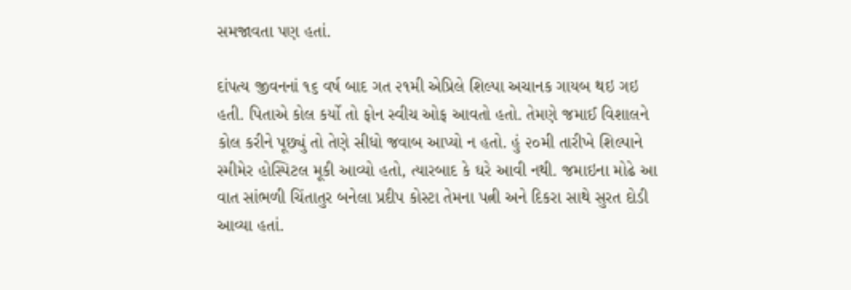સમજાવતા પણ હતાં.

દાંપત્ય જીવનનાં ૧૬ વર્ષ બાદ ગત ૨૧મી એપ્રિલે શિલ્પા અચાનક ગાયબ થઇ ગઇ હતી. પિતાએ કોલ કર્યો તો ફોન સ્વીચ ઓફ આવતો હતો. તેમણે જમાઈ વિશાલને કોલ કરીને પૂછ્યું તો તેણે સીધો જવાબ આપ્યો ન હતો. હું ૨૦મી તારીખે શિલ્પાને સ્મીમેર હોસ્પિટલ મૂકી આવ્યો હતો, ત્યારબાદ કે ઘરે આવી નથી. જમાઇના મોઢે આ વાત સાંભળી ચિંતાતુર બનેલા પ્રદીપ કોસ્ટા તેમના પત્ની અને દિકરા સાથે સુરત દોડી આવ્યા હતાં.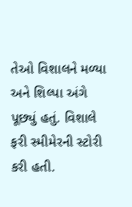તેઓ વિશાલને મળ્યા અને શિલ્પા અંગે પૂછ્યું હતું. વિશાલે ફરી સ્મીમેરની સ્ટોરી કરી હતી.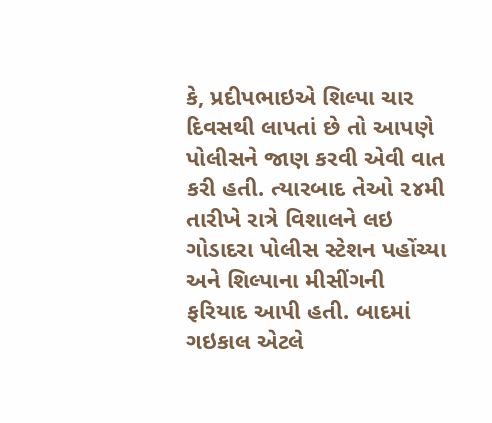કે, પ્રદીપભાઇએ શિલ્પા ચાર દિવસથી લાપતાં છે તો આપણે પોલીસને જાણ કરવી એવી વાત કરી હતી. ત્યારબાદ તેઓ ૨૪મી તારીખે રાત્રે વિશાલને લઇ ગોડાદરા પોલીસ સ્ટેશન પહોંચ્યા અને શિલ્પાના મીસીંગની ફરિયાદ આપી હતી. બાદમાં ગઇકાલ એટલે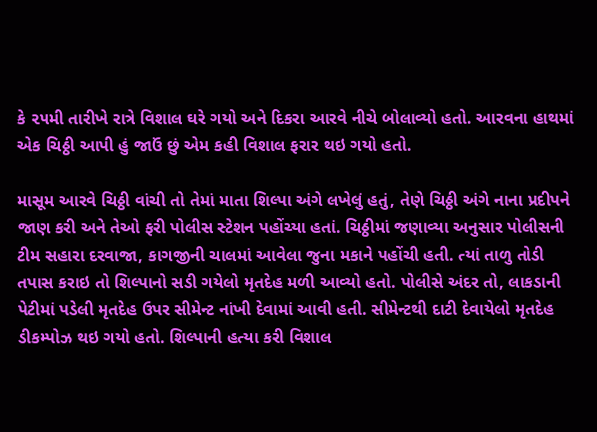કે ૨૫મી તારીખે રાત્રે વિશાલ ઘરે ગયો અને દિકરા આરવે નીચે બોલાવ્યો હતો. આરવના હાથમાં એક ચિઠ્ઠી આપી હું જાઉં છું એમ કહી વિશાલ ફરાર થઇ ગયો હતો.

માસૂમ આરવે ચિઠ્ઠી વાંચી તો તેમાં માતા શિલ્પા અંગે લખેલું હતું, તેણે ચિઠ્ઠી અંગે નાના પ્રદીપને જાણ કરી અને તેઓ ફરી પોલીસ સ્ટેશન પહોંચ્યા હતાં. ચિઠ્ઠીમાં જણાવ્યા અનુસાર પોલીસની ટીમ સહારા દરવાજા, કાગજીની ચાલમાં આવેલા જુના મકાને પહોંચી હતી. ત્યાં તાળુ તોડી તપાસ કરાઇ તો શિલ્પાનો સડી ગયેલો મૃતદેહ મળી આવ્યો હતો. પોલીસે અંદર તો, લાકડાની પેટીમાં પડેલી મૃતદેહ ઉપર સીમેન્ટ નાંખી દેવામાં આવી હતી. સીમેન્ટથી દાટી દેવાયેલો મૃતદેહ ડીકમ્પોઝ થઇ ગયો હતો. શિલ્પાની હત્યા કરી વિશાલ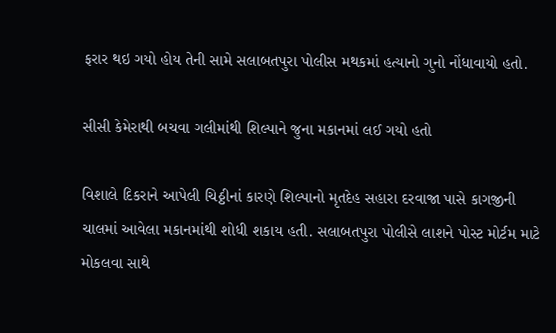ફરાર થઇ ગયો હોય તેની સામે સલાબતપુરા પોલીસ મથકમાં હત્યાનો ગુનો નોંધાવાયો હતો.

સીસી કેમેરાથી બચવા ગલીમાંથી શિલ્પાને જુના મકાનમાં લઈ ગયો હતો

વિશાલે દિકરાને આપેલી ચિઠ્ઠીનાં કારણે શિલ્પાનો મૃતદેહ સહારા દરવાજા પાસે કાગજીની ચાલમાં આવેલા મકાનમાંથી શોધી શકાય હતી. સલાબતપુરા પોલીસે લાશને પોસ્ટ મોર્ટમ માટે મોકલવા સાથે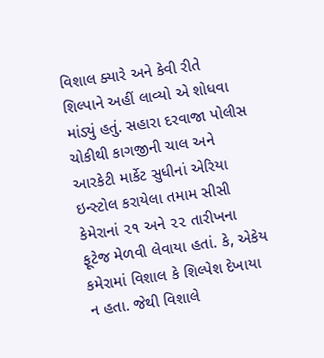વિશાલ ક્યારે અને કેવી રીતે શિલ્પાને અહીં લાવ્યો એ શોધવા માંડ્યું હતું. સહારા દરવાજા પોલીસ ચોકીથી કાગજીની ચાલ અને આરકેટી માર્કેટ સુધીનાં એરિયા ઇન્સ્ટોલ કરાયેલા તમામ સીસી કેમેરાનાં ૨૧ અને ૨૨ તારીખના ફૂટેજ મેળવી લેવાયા હતાં. કે, એકેય કમેરામાં વિશાલ કે શિલ્પેશ દેખાયા ન હતા. જેથી વિશાલે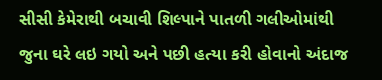સીસી કેમેરાથી બચાવી શિલ્પાને પાતળી ગલીઓમાંથી જુના ઘરે લઇ ગયો અને પછી હત્યા કરી હોવાનો અંદાજ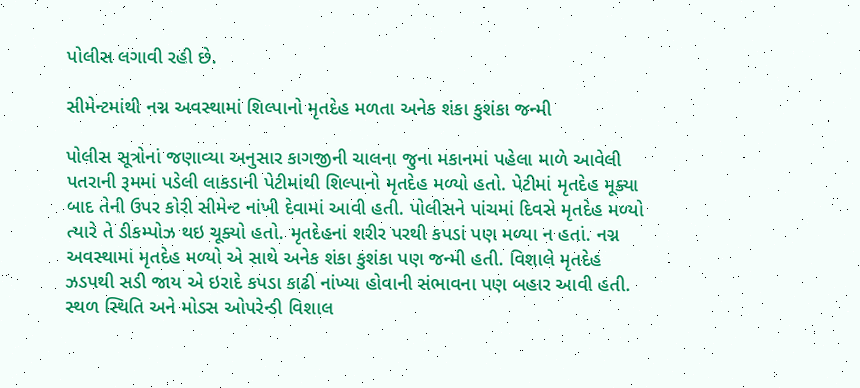પોલીસ લગાવી રહી છે.

સીમેન્ટમાંથી નગ્ન અવસ્થામાં શિલ્પાનો મૃતદેહ મળતા અનેક શંકા કુશંકા જન્મી

પોલીસ સૂત્રોનાં જણાવ્યા અનુસાર કાગજીની ચાલના જુના મકાનમાં પહેલા માળે આવેલી પતરાની રૂમમાં પડેલી લાકડાની પેટીમાંથી શિલ્પાનો મૃતદેહ મળ્યો હતો. પેટીમાં મૃતદેહ મૂક્યા બાદ તેની ઉપર કોરી સીમેન્ટ નાંખી દેવામાં આવી હતી. પોલીસને પાંચમાં દિવસે મૃતદેહ મળ્યો ત્યારે તે ડીકમ્પોઝ થઇ ચૂક્યો હતો. મૃતદેહનાં શરીર પરથી કપડાં પણ મળ્યા ન હતાં. નગ્ન અવસ્થામાં મૃતદેહ મળ્યો એ સાથે અનેક શંકા કુશંકા પણ જન્મી હતી. વિશાલે મૃતદેહ ઝડપથી સડી જાય એ ઇરાદે કપડા કાઢી નાંખ્યા હોવાની સંભાવના પણ બહાર આવી હતી. સ્થળ સ્થિતિ અને મોડસ ઓપરેન્ડી વિશાલ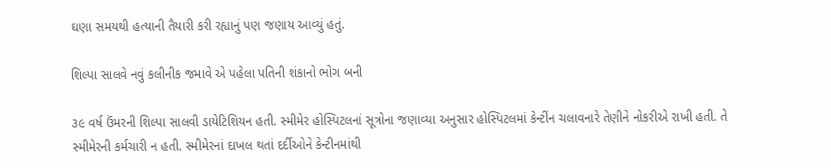ઘણા સમયથી હત્યાની તૈયારી કરી રહ્યાનું પણ જણાય આવ્યું હતું.

શિલ્પા સાલવે નવું કલીનીક જમાવે એ પહેલા પતિની શંકાનો ભોગ બની

૩૯ વર્ષ ઉંમરની શિલ્પા સાલવી ડાયેટિશિયન હતી. સ્મીમેર હોસ્પિટલનાં સૂત્રોના જણાવ્યા અનુસાર હોસ્પિટલમાં કેન્ટીંન ચલાવનારે તેણીને નોકરીએ રાખી હતી. તે સ્મીમેરની કર્મચારી ન હતી. સ્મીમેરનાં દાખલ થતાં દર્દીઓને કેન્ટીનમાંથી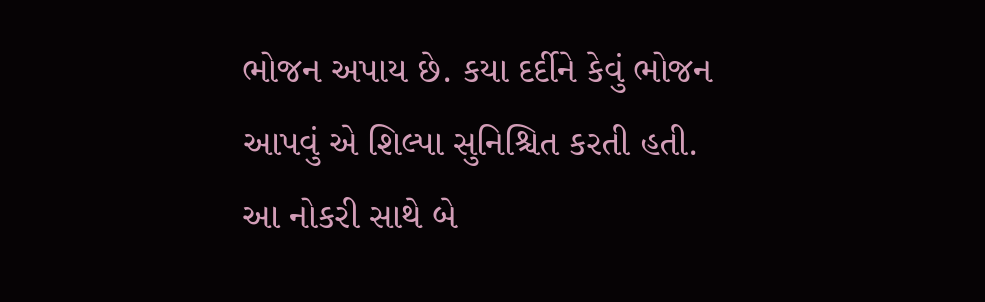ભોજન અપાય છે. કયા દર્દીને કેવું ભોજન આપવું એ શિલ્પા સુનિશ્ચિત કરતી હતી. આ નોકરી સાથે બે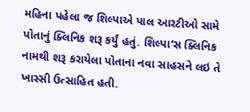મહિના પહેલા જ શિલ્પાએ પાલ આરટીઓ સામે પોતાનું ક્લિનિક શરૂ કર્યું હતું. શિલ્પા‘સ ક્લિનિક નામથી શરૂ કરાયેલા પોતાના નવા સાહસને લઇ તે ખાસ્સી ઉત્સાહિત હતી.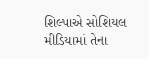શિલ્પાએ સોશિયલ મીડિયામાં તેના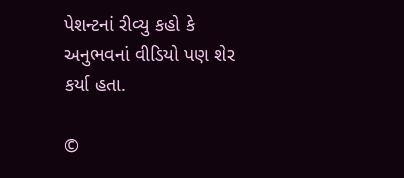પેશન્ટનાં રીવ્યુ કહો કે અનુભવનાં વીડિયો પણ શેર કર્યા હતા.

©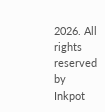2026. All rights reserved by Inkpot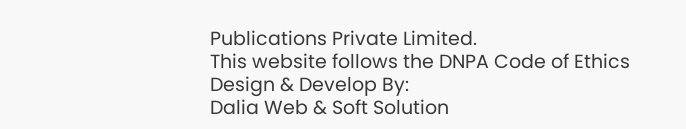Publications Private Limited.
This website follows the DNPA Code of Ethics
Design & Develop By:
Dalia Web & Soft Solution